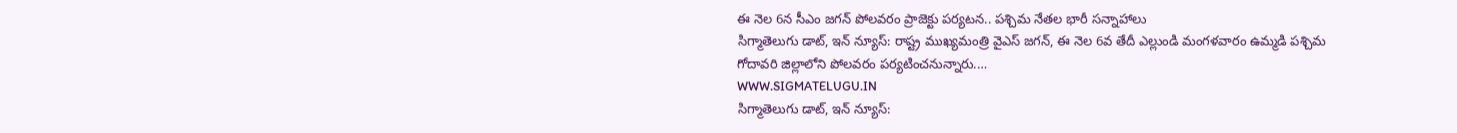ఈ నెల 6న సీఎం జగన్ పోలవరం ప్రాజెక్టు పర్యటన.. పశ్చిమ నేతల భారీ సన్నాహాలు
సిగ్మాతెలుగు డాట్, ఇన్ న్యూస్: రాష్ట్ర ముఖ్యమంత్రి వైఎస్ జగన్, ఈ నెల 6వ తేదీ ఎల్లుండి మంగళవారం ఉమ్మడి పశ్చిమ గోదావరి జిల్లాలోని పోలవరం పర్యటించనున్నారు.…
WWW.SIGMATELUGU.IN
సిగ్మాతెలుగు డాట్, ఇన్ న్యూస్: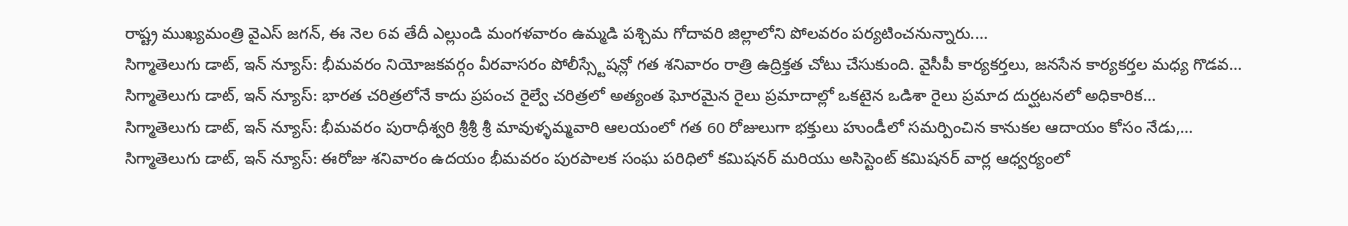రాష్ట్ర ముఖ్యమంత్రి వైఎస్ జగన్, ఈ నెల 6వ తేదీ ఎల్లుండి మంగళవారం ఉమ్మడి పశ్చిమ గోదావరి జిల్లాలోని పోలవరం పర్యటించనున్నారు.…
సిగ్మాతెలుగు డాట్, ఇన్ న్యూస్: భీమవరం నియోజకవర్గం వీరవాసరం పోలీస్స్టేషన్లో గత శనివారం రాత్రి ఉద్రిక్తత చోటు చేసుకుంది. వైసీపీ కార్యకర్తలు, జనసేన కార్యకర్తల మధ్య గొడవ…
సిగ్మాతెలుగు డాట్, ఇన్ న్యూస్: భారత చరిత్రలోనే కాదు ప్రపంచ రైల్వే చరిత్రలో అత్యంత ఘోరమైన రైలు ప్రమాదాల్లో ఒకటైన ఒడిశా రైలు ప్రమాద దుర్ఘటనలో అధికారిక…
సిగ్మాతెలుగు డాట్, ఇన్ న్యూస్: భీమవరం పురాధీశ్వరి శ్రీశ్రీ శ్రీ మావుళ్ళమ్మవారి ఆలయంలో గత 60 రోజులుగా భక్తులు హుండీలో సమర్పించిన కానుకల ఆదాయం కోసం నేడు,…
సిగ్మాతెలుగు డాట్, ఇన్ న్యూస్: ఈరోజు శనివారం ఉదయం భీమవరం పురపాలక సంఘ పరిధిలో కమిషనర్ మరియు అసిస్టెంట్ కమిషనర్ వార్ల ఆధ్వర్యంలో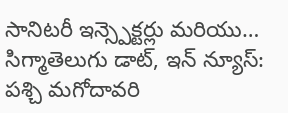సానిటరీ ఇన్స్పెక్టర్లు మరియు…
సిగ్మాతెలుగు డాట్, ఇన్ న్యూస్: పశ్చి మగోదావరి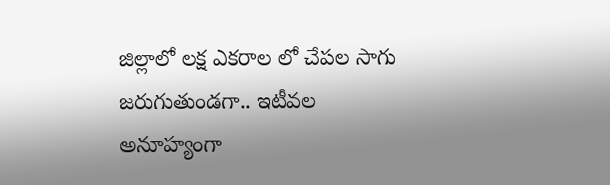జిల్లాలో లక్ష ఎకరాల లో చేపల సాగు జరుగుతుండగా.. ఇటీవల అనూహ్యంగా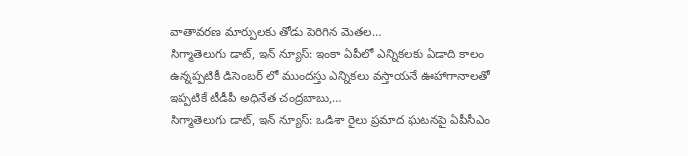వాతావరణ మార్పులకు తోడు పెరిగిన మెతల…
సిగ్మాతెలుగు డాట్, ఇన్ న్యూస్: ఇంకా ఏపీలో ఎన్నికలకు ఏడాది కాలం ఉన్నప్పటికీ డిసెంబర్ లో ముందస్తు ఎన్నికలు వస్తాయనే ఊహాగానాలతో ఇప్పటికే టీడీపీ అధినేత చంద్రబాబు,…
సిగ్మాతెలుగు డాట్, ఇన్ న్యూస్: ఒడిశా రైలు ప్రమాద ఘటనపై ఏపీసీఎం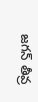జగన్ తీవ్ర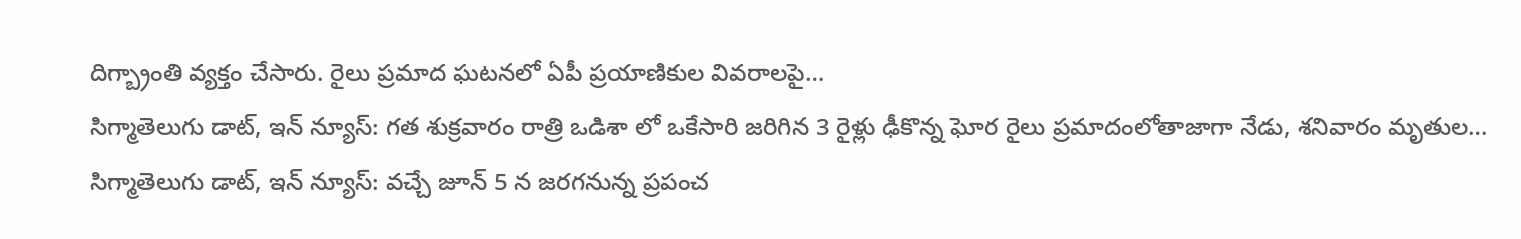దిగ్బ్రాంతి వ్యక్తం చేసారు. రైలు ప్రమాద ఘటనలో ఏపీ ప్రయాణికుల వివరాలపై…
సిగ్మాతెలుగు డాట్, ఇన్ న్యూస్: గత శుక్రవారం రాత్రి ఒడిశా లో ఒకేసారి జరిగిన 3 రైళ్లు ఢీకొన్న ఘోర రైలు ప్రమాదంలోతాజాగా నేడు, శనివారం మృతుల…
సిగ్మాతెలుగు డాట్, ఇన్ న్యూస్: వచ్చే జూన్ 5 న జరగనున్న ప్రపంచ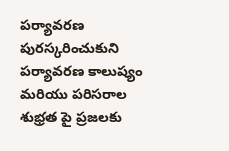పర్యావరణ పురస్కరించుకుని పర్యావరణ కాలుష్యం మరియు పరిసరాల శుభ్రత పై ప్రజలకు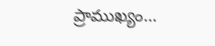ప్రాముఖ్యం…